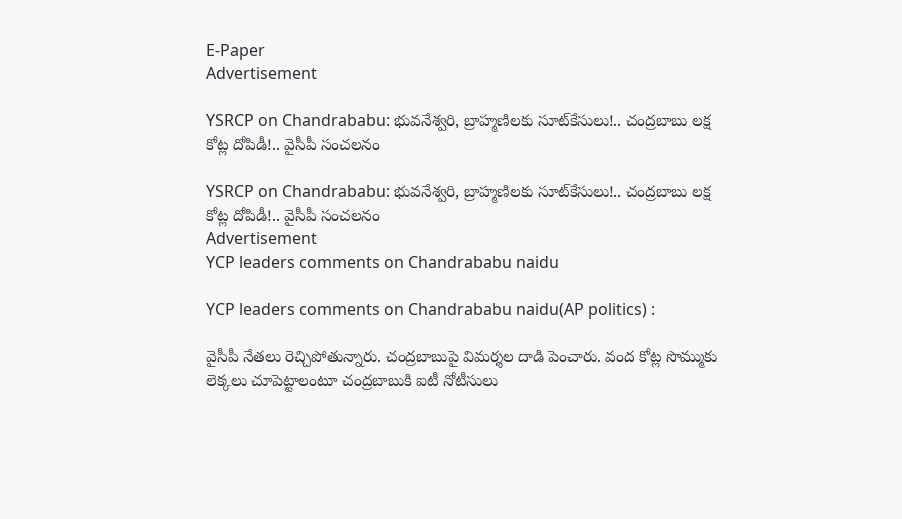E-Paper
Advertisement

YSRCP on Chandrababu: భువనేశ్వరి, బ్రాహ్మణిలకు సూట్‌కేసులు!.. చంద్రబాబు లక్ష కోట్ల దోపిడీ!.. వైసీపీ సంచలనం

YSRCP on Chandrababu: భువనేశ్వరి, బ్రాహ్మణిలకు సూట్‌కేసులు!.. చంద్రబాబు లక్ష కోట్ల దోపిడీ!.. వైసీపీ సంచలనం
Advertisement
YCP leaders comments on Chandrababu naidu

YCP leaders comments on Chandrababu naidu(AP politics) :

వైసీపీ నేతలు రెచ్చిపోతున్నారు. చంద్రబాబుపై విమర్శల దాడి పెంచారు. వంద కోట్ల సొమ్ముకు లెక్కలు చూపెట్టాలంటూ చంద్రబాబుకి ఐటీ నోటీసులు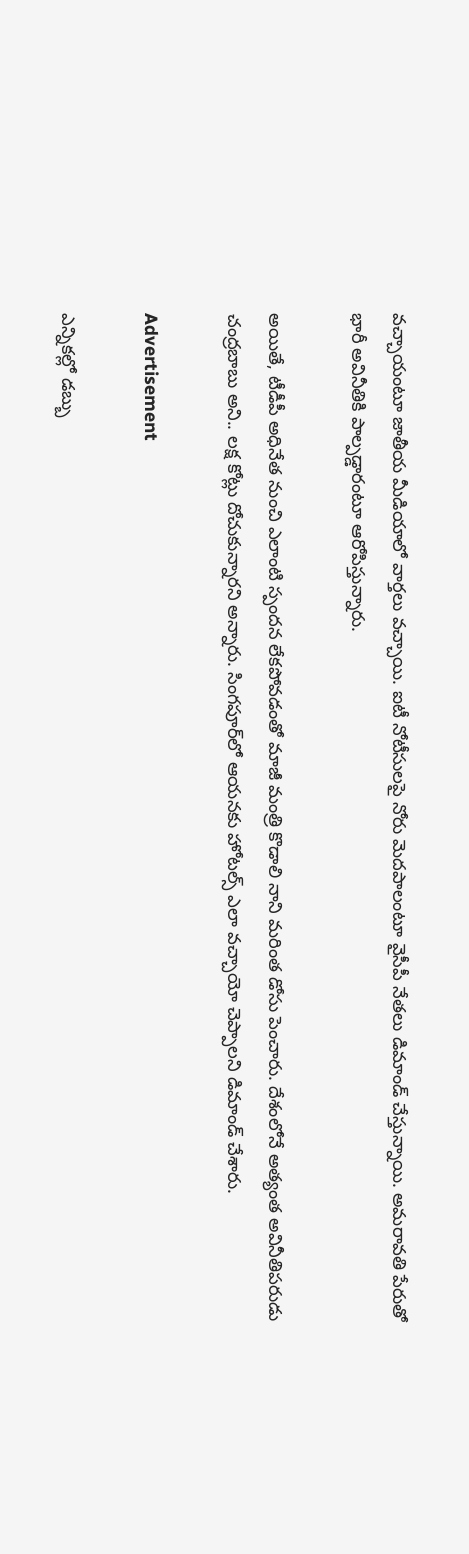వచ్చాయంటూ జాతీయ మీడియాలో వార్తలు వచ్చాయి. ఐటీ నోటీసులపై నోరు మెదపాలంటూ వైసీపీ నేతలు డిమాండ్ చేస్తున్నాయి. అమరావతి పేరుతో భారీ అవినీతికి పాల్పడ్డారంటూ ఆరోపిస్తున్నారు.

అయితే, టీడీపీ అధినేత నుంచి ఎలాంటి స్పందన లేకపోవడంతో మాజీ మంత్రి కొడాలి నాని మరింత డోసు పెంచారు. దేశంలోనే అత్యంత అవినీతిపరుడు చంద్రబాబు అని.. లక్ష కోట్లు దోచుకున్నారని అన్నారు. సింగపూర్‌లో ఆయనకు హోటల్స్ ఎలా వచ్చాయో చెప్పాలని డిమాండ్‌ చేశారు.

Advertisement

ఎన్నికల్లో డబ్బు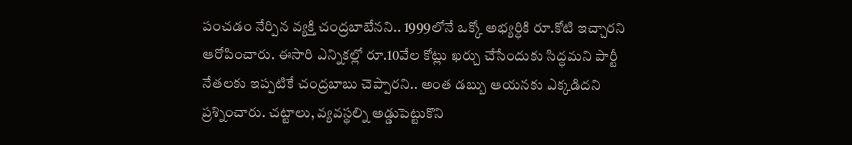పంచడం నేర్పిన వ్యక్తి చంద్రబాబేనని.. 1999లోనే ఒక్కో అభ్యర్ధికి రూ.కోటి ఇచ్చారని ఆరోపించారు. ఈసారి ఎన్నికల్లో రూ.10వేల కోట్లు ఖర్చు చేసేందుకు సిద్ధమని పార్టీ నేతలకు ఇప్పటికే చంద్రబాబు చెప్పారని.. అంత డబ్బు ఆయనకు ఎక్కడిదని ప్రశ్నించారు. చట్టాలు, వ్యవస్థల్ని అడ్డుపెట్టుకొని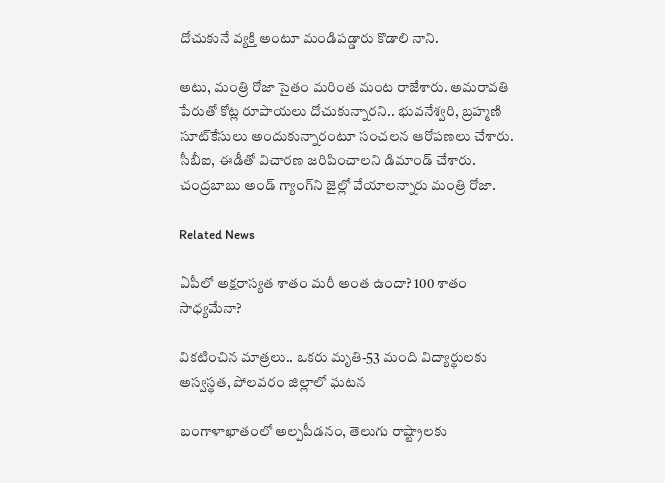దోచుకునే వ్యక్తి అంటూ మండిపడ్డారు కొడాలి నాని.

అటు, మంత్రి రోజా సైతం మరింత మంట రాజేశారు. అమరావతి పేరుతో కోట్ల రూపాయలు దోచుకున్నారని.. భువనేశ్వరి, బ్రహ్మణి సూట్‌కేసులు అందుకున్నారంటూ సంచలన ఆరోపణలు చేశారు. సీబీఐ, ఈడీతో విచారణ జరిపించాలని డిమాండ్ చేశారు. చంద్రబాబు అండ్ గ్యాంగ్‌ని జైల్లో వేయాలన్నారు మంత్రి రోజా.

Related News

ఏపీలో అక్షరాస్యత శాతం మరీ అంత ఉందా? 100 శాతం సాధ్యమేనా?

వికటించిన మాత్రలు.. ఒకరు మృతి-53 మంది విద్యార్థులకు అస్వస్థత, పోలవరం జిల్లాలో ఘటన

బంగాళాఖాతంలో అల్పపీడనం, తెలుగు రాష్ట్రాలకు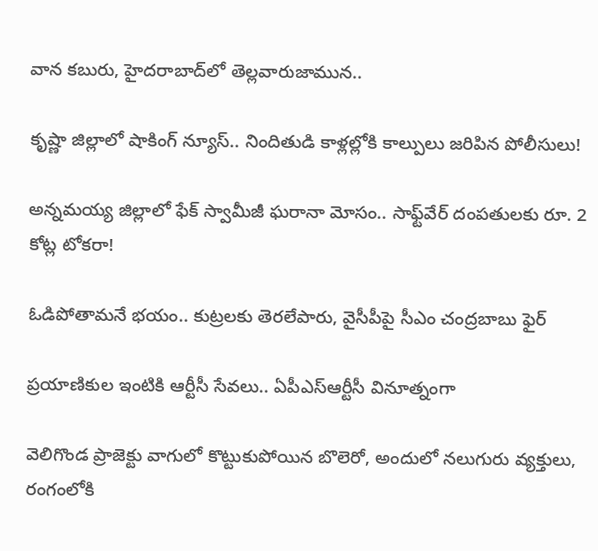వాన కబురు, హైదరాబాద్‌లో తెల్లవారుజామున..

కృష్ణా జిల్లాలో షాకింగ్ న్యూస్.. నిందితుడి కాళ్లల్లోకి కాల్పులు జరిపిన పోలీసులు!

అన్నమయ్య జిల్లాలో ఫేక్ స్వామీజీ ఘరానా మోసం.. సాఫ్ట్‌వేర్ దంపతులకు రూ. 2 కోట్ల టోకరా!

ఓడిపోతామనే భయం.. కుట్రలకు తెరలేపారు, వైసీపీపై సీఎం చంద్రబాబు ఫైర్

ప్రయాణికుల ఇంటికి ఆర్టీసీ సేవలు.. ఏపీఎస్ఆర్టీసీ వినూత్నంగా

వెలిగొండ ప్రాజెక్టు వాగులో కొట్టుకుపోయిన బొలెరో, అందులో నలుగురు వ్యక్తులు, రంగంలోకి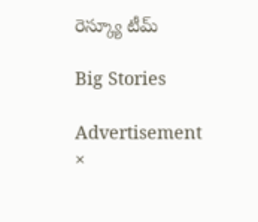రెస్క్యూ టీమ్

Big Stories

Advertisement
×